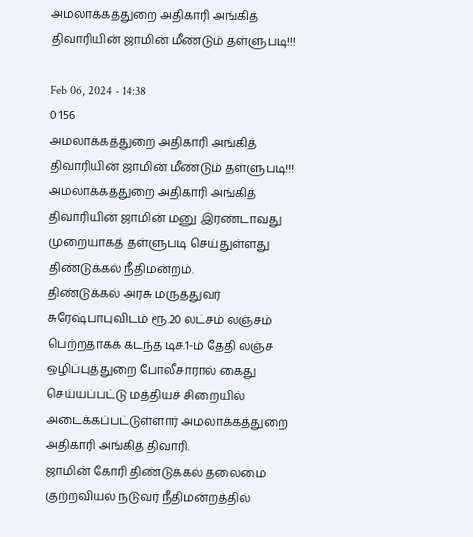அமலாக்கத்துறை அதிகாரி அங்கித் திவாரியின் ஜாமின் மீண்டும் தள்ளுபடி!!!

Feb 06, 2024 - 14:38
0 156
அமலாக்கத்துறை அதிகாரி அங்கித் திவாரியின் ஜாமின் மீண்டும் தள்ளுபடி!!!
அமலாக்கத்துறை அதிகாரி அங்கித் திவாரியின் ஜாமின் மனு இரண்டாவது முறையாகத் தள்ளுபடி செய்துள்ளது திண்டுக்கல் நீதிமன்றம்.
திண்டுக்கல் அரசு மருத்துவர் சுரேஷ்பாபுவிடம் ரூ.20 லட்சம் லஞ்சம் பெற்றதாகக் கடந்த டிச.1-ம் தேதி லஞ்ச ஒழிப்புத்துறை போலீசாரால் கைது செய்யப்பட்டு மத்தியச் சிறையில் அடைக்கப்பட்டுள்ளார் அமலாக்கத்துறை அதிகாரி அங்கித் திவாரி.
ஜாமின் கோரி திண்டுக்கல் தலைமை குற்றவியல் நடுவர் நீதிமன்றத்தில்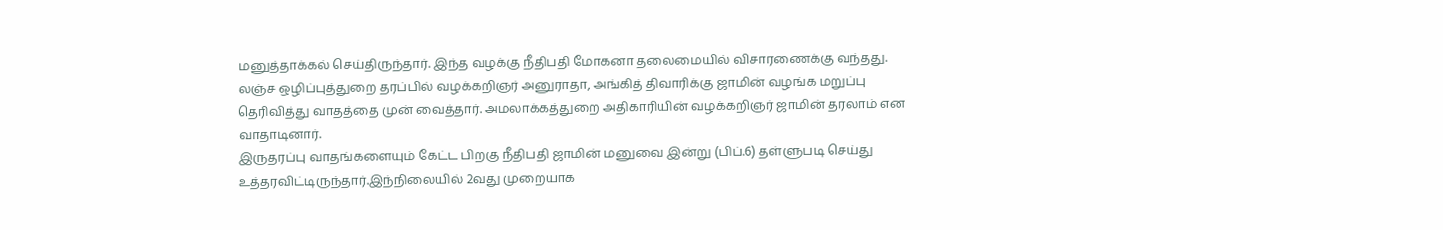மனுத்தாக்கல் செய்திருந்தார். இந்த வழக்கு நீதிபதி மோகனா தலைமையில் விசாரணைக்கு வந்தது.
லஞ்ச ஒழிப்புத்துறை தரப்பில் வழக்கறிஞர் அனுராதா, அங்கித் திவாரிக்கு ஜாமின் வழங்க மறுப்பு தெரிவித்து வாதத்தை முன் வைத்தார். அமலாக்கத்துறை அதிகாரியின் வழக்கறிஞர் ஜாமின் தரலாம் என வாதாடினார்.
இருதரப்பு வாதங்களையும் கேட்ட பிறகு நீதிபதி ஜாமின் மனுவை இன்று (பிப்.6) தள்ளுபடி செய்து உத்தரவிட்டிருந்தார்.இந்நிலையில் 2வது முறையாக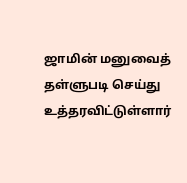ஜாமின் மனுவைத் தள்ளுபடி செய்து உத்தரவிட்டுள்ளார்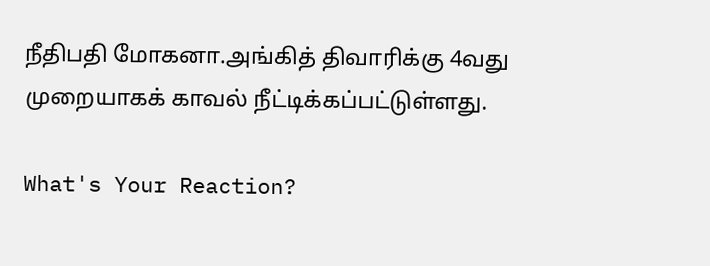நீதிபதி மோகனா.அங்கித் திவாரிக்கு 4வது முறையாகக் காவல் நீட்டிக்கப்பட்டுள்ளது.

What's Your Reaction?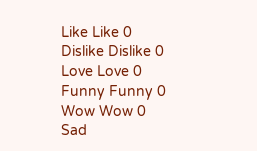Like Like 0
Dislike Dislike 0
Love Love 0
Funny Funny 0
Wow Wow 0
Sad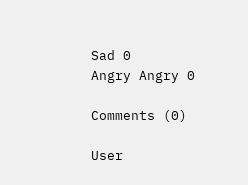Sad 0
Angry Angry 0

Comments (0)

User